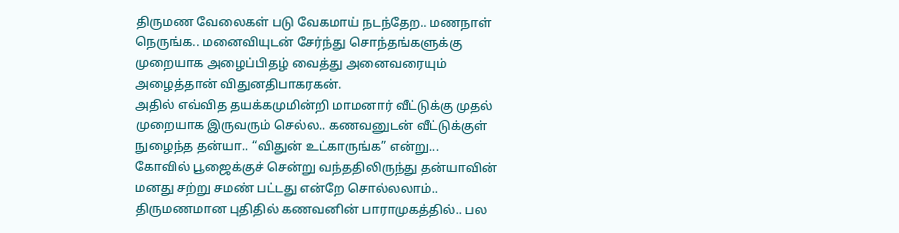திருமண வேலைகள் படு வேகமாய் நடந்தேற.. மணநாள் நெருங்க.. மனைவியுடன் சேர்ந்து சொந்தங்களுக்கு முறையாக அழைப்பிதழ் வைத்து அனைவரையும் அழைத்தான் விதுனதிபாகரகன்.
அதில் எவ்வித தயக்கமுமின்றி மாமனார் வீட்டுக்கு முதல் முறையாக இருவரும் செல்ல.. கணவனுடன் வீட்டுக்குள் நுழைந்த தன்யா.. “விதுன் உட்காருங்க” என்று...
கோவில் பூஜைக்குச் சென்று வந்ததிலிருந்து தன்யாவின் மனது சற்று சமண் பட்டது என்றே சொல்லலாம்.. திருமணமான புதிதில் கணவனின் பாராமுகத்தில்.. பல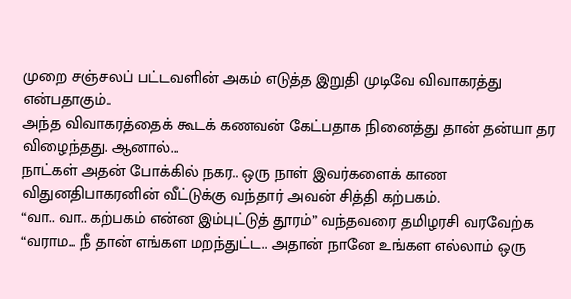முறை சஞ்சலப் பட்டவளின் அகம் எடுத்த இறுதி முடிவே விவாகரத்து என்பதாகும்..
அந்த விவாகரத்தைக் கூடக் கணவன் கேட்பதாக நினைத்து தான் தன்யா தர விழைந்தது. ஆனால்...
நாட்கள் அதன் போக்கில் நகர.. ஒரு நாள் இவர்களைக் காண விதுனதிபாகரனின் வீட்டுக்கு வந்தார் அவன் சித்தி கற்பகம்.
“வா.. வா.. கற்பகம் என்ன இம்புட்டுத் தூரம்” வந்தவரை தமிழரசி வரவேற்க
“வராம... நீ தான் எங்கள மறந்துட்ட.. அதான் நானே உங்கள எல்லாம் ஒரு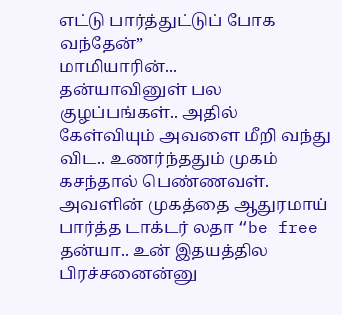எட்டு பார்த்துட்டுப் போக வந்தேன்”
மாமியாரின்...
தன்யாவினுள் பல குழப்பங்கள்.. அதில் கேள்வியும் அவளை மீறி வந்து விட.. உணர்ந்ததும் முகம் கசந்தால் பெண்ணவள்.
அவளின் முகத்தை ஆதுரமாய் பார்த்த டாக்டர் லதா “be free தன்யா.. உன் இதயத்தில பிரச்சனைன்னு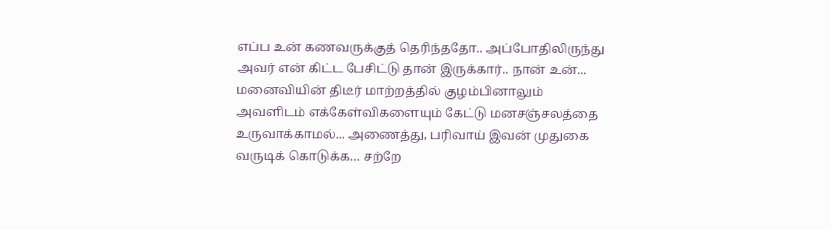எப்ப உன் கணவருக்குத் தெரிந்ததோ.. அப்போதிலிருந்து அவர் என் கிட்ட பேசிட்டு தான் இருக்கார்.. நான் உன்...
மனைவியின் திடீர் மாற்றத்தில் குழம்பினாலும் அவளிடம் எக்கேள்விகளையும் கேட்டு மனசஞ்சலத்தை உருவாக்காமல்... அணைத்து, பரிவாய் இவன் முதுகை வருடிக் கொடுக்க… சற்றே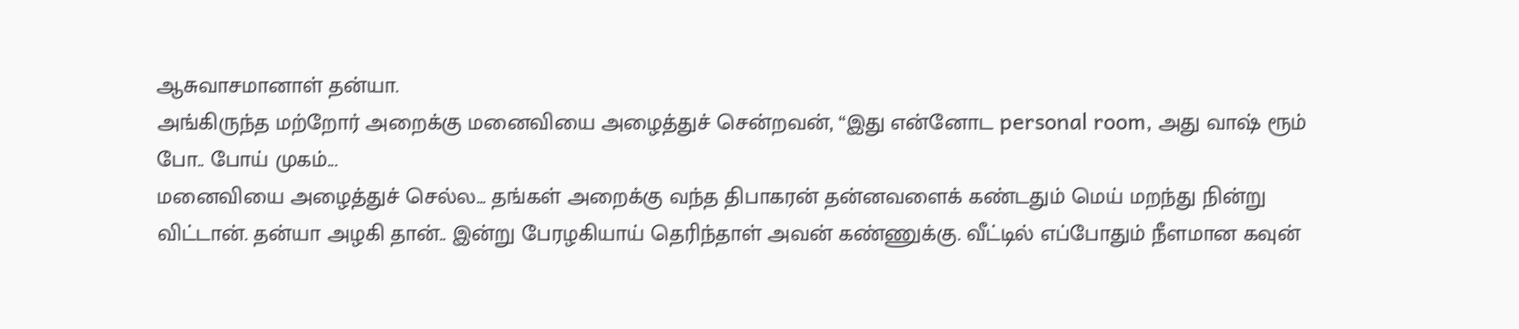ஆசுவாசமானாள் தன்யா.
அங்கிருந்த மற்றோர் அறைக்கு மனைவியை அழைத்துச் சென்றவன், “இது என்னோட personal room, அது வாஷ் ரூம் போ.. போய் முகம்...
மனைவியை அழைத்துச் செல்ல... தங்கள் அறைக்கு வந்த திபாகரன் தன்னவளைக் கண்டதும் மெய் மறந்து நின்று விட்டான். தன்யா அழகி தான்.. இன்று பேரழகியாய் தெரிந்தாள் அவன் கண்ணுக்கு. வீட்டில் எப்போதும் நீளமான கவுன்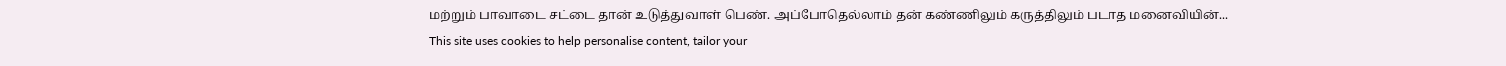மற்றும் பாவாடை சட்டை தான் உடுத்துவாள் பெண். அப்போதெல்லாம் தன் கண்ணிலும் கருத்திலும் படாத மனைவியின்...
This site uses cookies to help personalise content, tailor your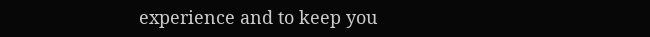experience and to keep you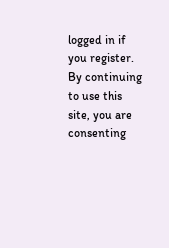logged in if you register.
By continuing to use this site, you are consenting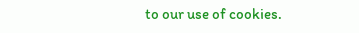to our use of cookies.